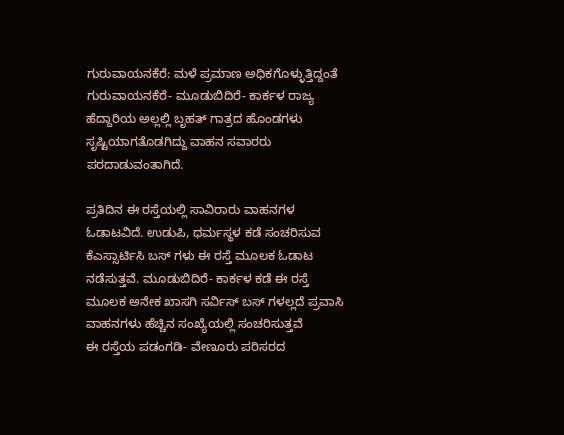ಗುರುವಾಯನಕೆರೆ: ಮಳೆ ಪ್ರಮಾಣ ಅಧಿಕಗೊಳ್ಳುತ್ತಿದ್ದಂತೆ ಗುರುವಾಯನಕೆರೆ- ಮೂಡುಬಿದಿರೆ- ಕಾರ್ಕಳ ರಾಜ್ಯ ಹೆದ್ದಾರಿಯ ಅಲ್ಲಲ್ಲಿ ಬೃಹತ್ ಗಾತ್ರದ ಹೊಂಡಗಳು ಸೃಷ್ಟಿಯಾಗತೊಡಗಿದ್ದು ವಾಹನ ಸವಾರರು ಪರದಾಡುವಂತಾಗಿದೆ.

ಪ್ರತಿದಿನ ಈ ರಸ್ತೆಯಲ್ಲಿ ಸಾವಿರಾರು ವಾಹನಗಳ ಓಡಾಟವಿದೆ. ಉಡುಪಿ, ಧರ್ಮಸ್ಥಳ ಕಡೆ ಸಂಚರಿಸುವ ಕೆಎಸ್ಸಾರ್ಟಿಸಿ ಬಸ್ ಗಳು ಈ ರಸ್ತೆ ಮೂಲಕ ಓಡಾಟ ನಡೆಸುತ್ತವೆ. ಮೂಡುಬಿದಿರೆ- ಕಾರ್ಕಳ ಕಡೆ ಈ ರಸ್ತೆ ಮೂಲಕ ಅನೇಕ ಖಾಸಗಿ ಸರ್ವಿಸ್ ಬಸ್ ಗಳಲ್ಲದೆ ಪ್ರವಾಸಿ ವಾಹನಗಳು ಹೆಚ್ಚಿನ ಸಂಖ್ಯೆಯಲ್ಲಿ ಸಂಚರಿಸುತ್ತವೆ
ಈ ರಸ್ತೆಯ ಪಡಂಗಡಿ- ವೇಣೂರು ಪರಿಸರದ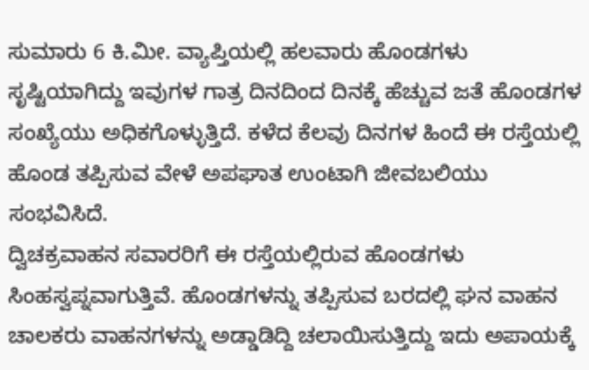ಸುಮಾರು 6 ಕಿ.ಮೀ. ವ್ಯಾಪ್ತಿಯಲ್ಲಿ ಹಲವಾರು ಹೊಂಡಗಳು ಸೃಷ್ಟಿಯಾಗಿದ್ದು ಇವುಗಳ ಗಾತ್ರ ದಿನದಿಂದ ದಿನಕ್ಕೆ ಹೆಚ್ಚುವ ಜತೆ ಹೊಂಡಗಳ ಸಂಖ್ಯೆಯು ಅಧಿಕಗೊಳ್ಳುತ್ತಿದೆ. ಕಳೆದ ಕೆಲವು ದಿನಗಳ ಹಿಂದೆ ಈ ರಸ್ತೆಯಲ್ಲಿ ಹೊಂಡ ತಪ್ಪಿಸುವ ವೇಳೆ ಅಪಘಾತ ಉಂಟಾಗಿ ಜೀವಬಲಿಯು ಸಂಭವಿಸಿದೆ.
ದ್ವಿಚಕ್ರವಾಹನ ಸವಾರರಿಗೆ ಈ ರಸ್ತೆಯಲ್ಲಿರುವ ಹೊಂಡಗಳು ಸಿಂಹಸ್ವಪ್ನವಾಗುತ್ತಿವೆ. ಹೊಂಡಗಳನ್ನು ತಪ್ಪಿಸುವ ಬರದಲ್ಲಿ ಘನ ವಾಹನ ಚಾಲಕರು ವಾಹನಗಳನ್ನು ಅಡ್ಡಾಡಿದ್ದಿ ಚಲಾಯಿಸುತ್ತಿದ್ದು ಇದು ಅಪಾಯಕ್ಕೆ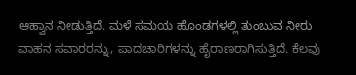ಆಹ್ವಾನ ನೀಡುತ್ತಿದೆ. ಮಳೆ ಸಮಯ ಹೊಂಡಗಳಲ್ಲಿ ತುಂಬುವ ನೀರು ವಾಹನ ಸವಾರರನ್ನು, ಪಾದಚಾರಿಗಳನ್ನು ಹೈರಾಣರಾಗಿಸುತ್ತಿದೆ. ಕೆಲವು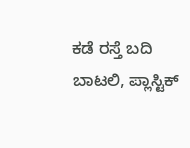ಕಡೆ ರಸ್ತೆ ಬದಿ ಬಾಟಲಿ, ಪ್ಲಾಸ್ಟಿಕ್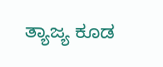ತ್ಯಾಜ್ಯ ಕೂಡ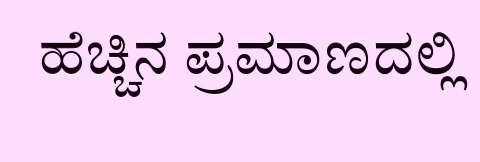ಹೆಚ್ಚಿನ ಪ್ರಮಾಣದಲ್ಲಿ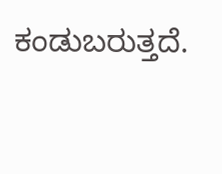ಕಂಡುಬರುತ್ತದೆ.